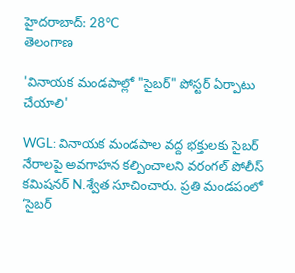హైదరాబాద్: 28°C
తెలంగాణ

'వినాయక మండపాల్లో "సైబర్" పోస్టర్ ఏర్పాటు చేయాలి'

WGL: వినాయక మండపాల వద్ద భక్తులకు సైబర్‌ నేరాలపై అవగాహన కల్పించాలని వరంగల్ పోలీస్ కమిషనర్ N.శ్వేత సూచించారు. ప్రతి మండపంలో ‘సైబర్‌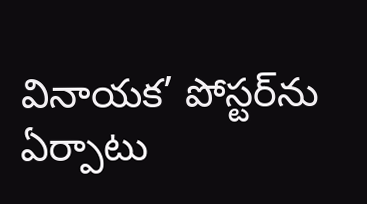వినాయక’ పోస్టర్‌ను ఏర్పాటు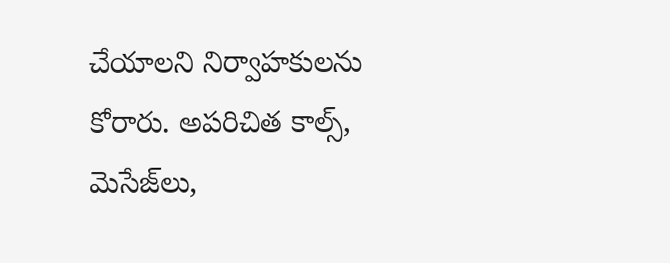చేయాలని నిర్వాహకులను కోరారు. అపరిచిత కాల్స్‌, మెసేజ్‌లు,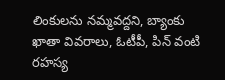లింకులను నమ్మవద్దని, బ్యాంకు ఖాతా వివరాలు, ఓటీపీ, పిన్‌ వంటి రహస్య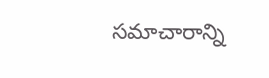సమాచారాన్ని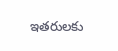ఇతరులకు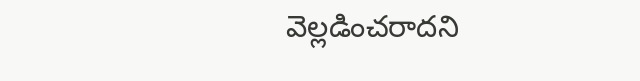వెల్లడించరాదని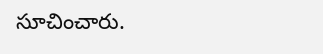సూచించారు.